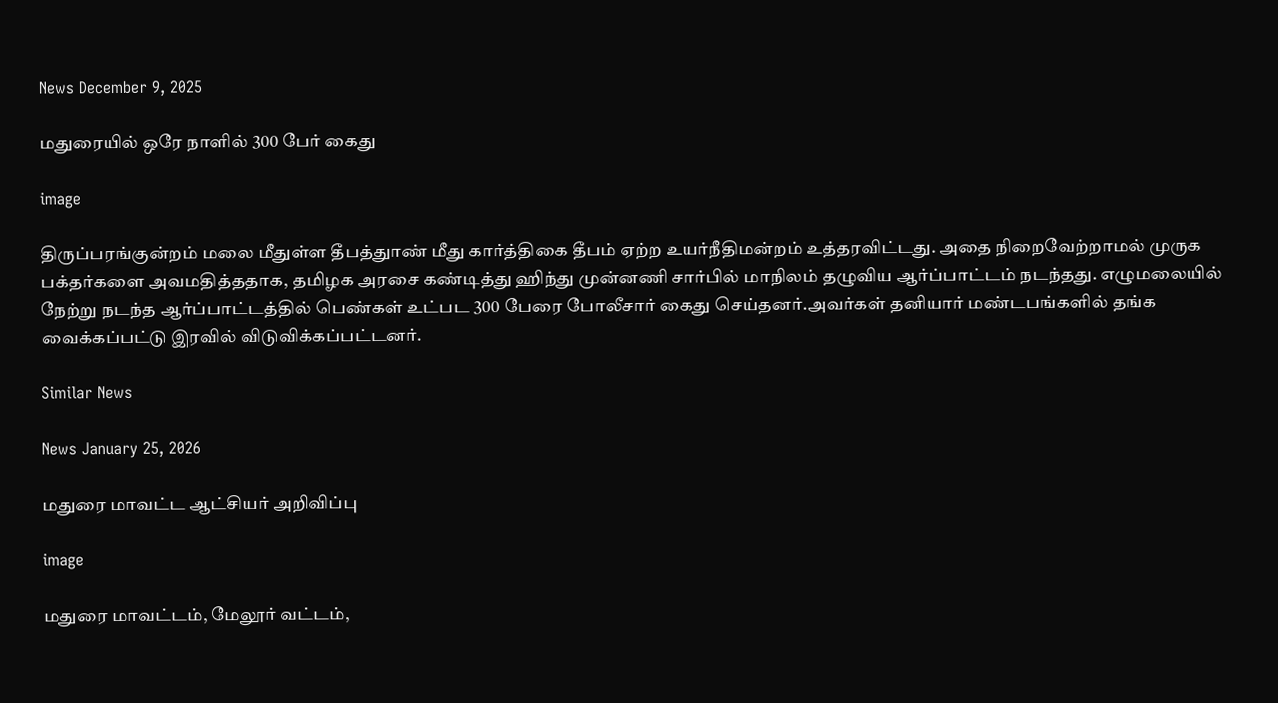News December 9, 2025

மதுரையில் ஒரே நாளில் 300 பேர் கைது

image

திருப்பரங்குன்றம் மலை மீதுள்ள தீபத்துாண் மீது கார்த்திகை தீபம் ஏற்ற உயர்நீதிமன்றம் உத்தரவிட்டது. அதை நிறைவேற்றாமல் முருக பக்தர்களை அவமதித்ததாக, தமிழக அரசை கண்டித்து ஹிந்து முன்னணி சார்பில் மாநிலம் தழுவிய ஆர்ப்பாட்டம் நடந்தது. எழுமலையில் நேற்று நடந்த ஆர்ப்பாட்டத்தில் பெண்கள் உட்பட 300 பேரை போலீசார் கைது செய்தனர்.அவர்கள் தனியார் மண்டபங்களில் தங்க வைக்கப்பட்டு இரவில் விடுவிக்கப்பட்டனர்.

Similar News

News January 25, 2026

மதுரை மாவட்ட ஆட்சியர் அறிவிப்பு

image

மதுரை மாவட்டம், மேலூர் வட்டம்,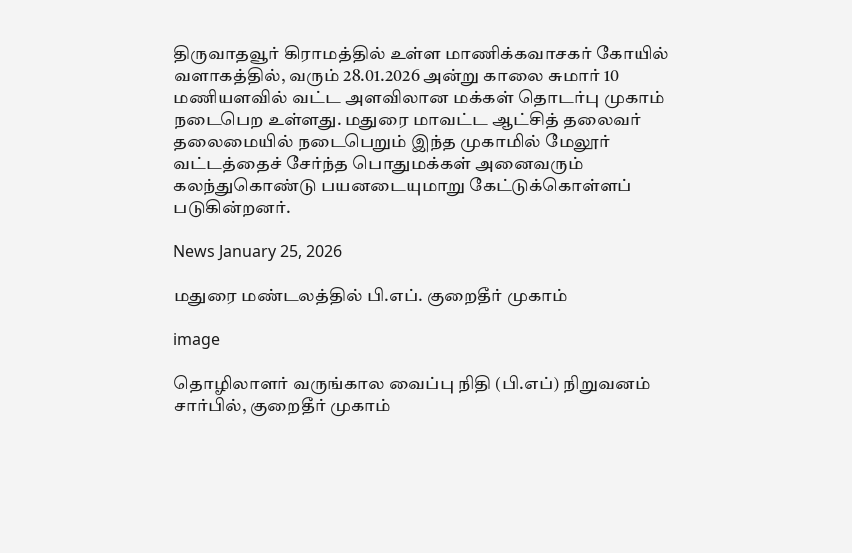திருவாதவூர் கிராமத்தில் உள்ள மாணிக்கவாசகர் கோயில் வளாகத்தில், வரும் 28.01.2026 அன்று காலை சுமார் 10 மணியளவில் வட்ட அளவிலான மக்கள் தொடர்பு முகாம் நடைபெற உள்ளது. மதுரை மாவட்ட ஆட்சித் தலைவர் தலைமையில் நடைபெறும் இந்த முகாமில் மேலூர் வட்டத்தைச் சேர்ந்த பொதுமக்கள் அனைவரும் கலந்துகொண்டு பயனடையுமாறு கேட்டுக்கொள்ளப் படுகின்றனர்.

News January 25, 2026

மதுரை மண்டலத்தில் பி.எப். குறைதீர் முகாம்

image

தொழிலாளர் வருங்கால வைப்பு நிதி (பி.எப்) நிறுவனம் சார்பில், குறைதீர் முகாம்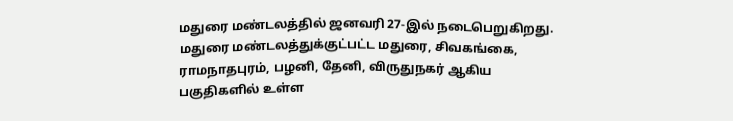மதுரை மண்டலத்தில் ஜனவரி 27-இல் நடைபெறுகிறது. மதுரை மண்டலத்துக்குட்பட்ட மதுரை, சிவகங்கை, ராமநாதபுரம், பழனி, தேனி, விருதுநகர் ஆகிய பகுதிகளில் உள்ள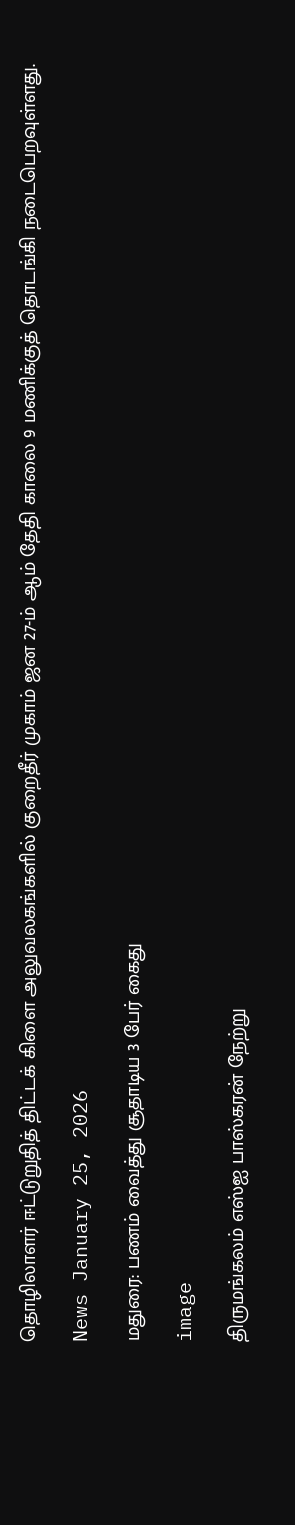தொழிலாளர் ஈட்டுறுதித் திட்டக் கிளை அலுவலகங்களில் குறைதீர் முகாம் ஜன 27-ம் ஆம் தேதி காலை 9 மணிக்குத் தொடங்கி நடைபெறவுள்ளது.

News January 25, 2026

மதுரை: பணம் வைத்து சூதாடிய 3 பேர் கைது

image

திருமங்கலம் எஸ்ஐ பாஸ்கரன் நேற்று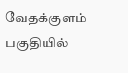வேதக்குளம் பகுதியில்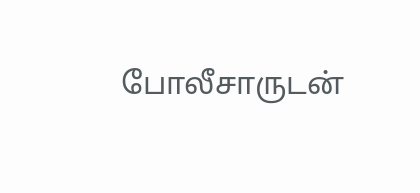போலீசாருடன்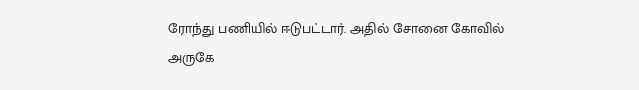ரோந்து பணியில் ஈடுபட்டார். அதில் சோனை கோவில் அருகே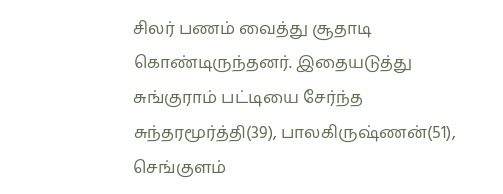சிலர் பணம் வைத்து சூதாடி கொண்டிருந்தனர். இதையடுத்து சுங்குராம் பட்டியை சேர்ந்த சுந்தரமூர்த்தி(39), பாலகிருஷ்ணன்(51), செங்குளம்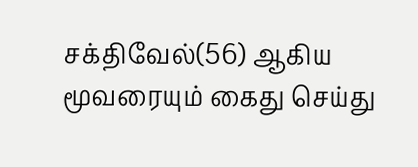சக்திவேல்(56) ஆகிய மூவரையும் கைது செய்து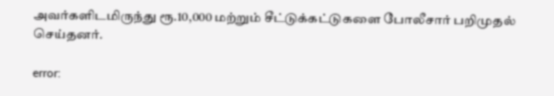அவர்களிடமிருந்து ரூ.10,000 மற்றும் சீட்டுக்கட்டுகளை போலீசார் பறிமுதல் செய்தனர்.

error: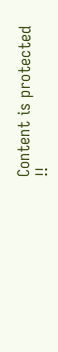Content is protected !!